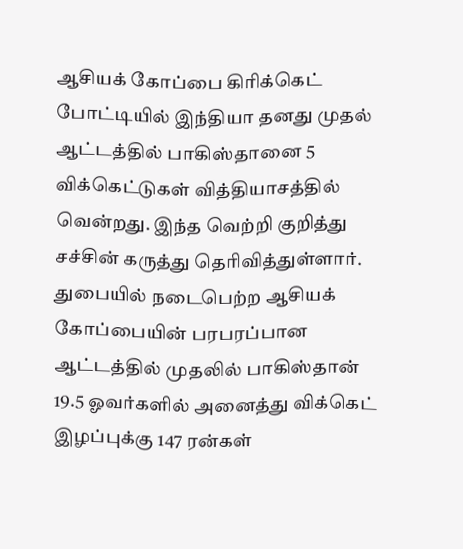ஆசியக் கோப்பை கிரிக்கெட் போட்டியில் இந்தியா தனது முதல் ஆட்டத்தில் பாகிஸ்தானை 5 விக்கெட்டுகள் வித்தியாசத்தில் வென்றது. இந்த வெற்றி குறித்து சச்சின் கருத்து தெரிவித்துள்ளார்.
துபையில் நடைபெற்ற ஆசியக் கோப்பையின் பரபரப்பான ஆட்டத்தில் முதலில் பாகிஸ்தான் 19.5 ஓவர்களில் அனைத்து விக்கெட் இழப்புக்கு 147 ரன்கள்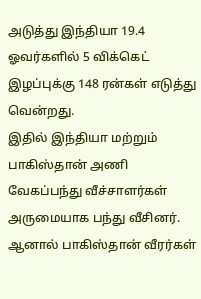அடுத்து இந்தியா 19.4 ஓவர்களில் 5 விக்கெட் இழப்புக்கு 148 ரன்கள் எடுத்து வென்றது.
இதில் இந்தியா மற்றும் பாகிஸ்தான் அணி வேகப்பந்து வீச்சாளர்கள் அருமையாக பந்து வீசினர். ஆனால் பாகிஸ்தான் வீரர்கள்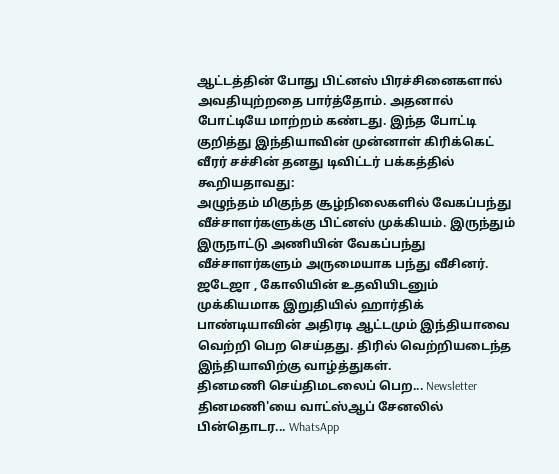ஆட்டத்தின் போது பிட்னஸ் பிரச்சினைகளால் அவதியுற்றதை பார்த்தோம். அதனால் போட்டியே மாற்றம் கண்டது. இந்த போட்டி குறித்து இந்தியாவின் முன்னாள் கிரிக்கெட் வீரர் சச்சின் தனது டிவிட்டர் பக்கத்தில் கூறியதாவது:
அழுந்தம் மிகுந்த சூழ்நிலைகளில் வேகப்பந்து வீச்சாளர்களுக்கு பிட்னஸ் முக்கியம். இருந்தும் இருநாட்டு அணியின் வேகப்பந்து வீச்சாளர்களும் அருமையாக பந்து வீசினர். ஜடேஜா , கோலியின் உதவியிடனும் முக்கியமாக இறுதியில் ஹார்திக் பாண்டியாவின் அதிரடி ஆட்டமும் இந்தியாவை வெற்றி பெற செய்தது. திரில் வெற்றியடைந்த இந்தியாவிற்கு வாழ்த்துகள்.
தினமணி செய்திமடலைப் பெற... Newsletter
தினமணி'யை வாட்ஸ்ஆப் சேனலில் பின்தொடர... WhatsApp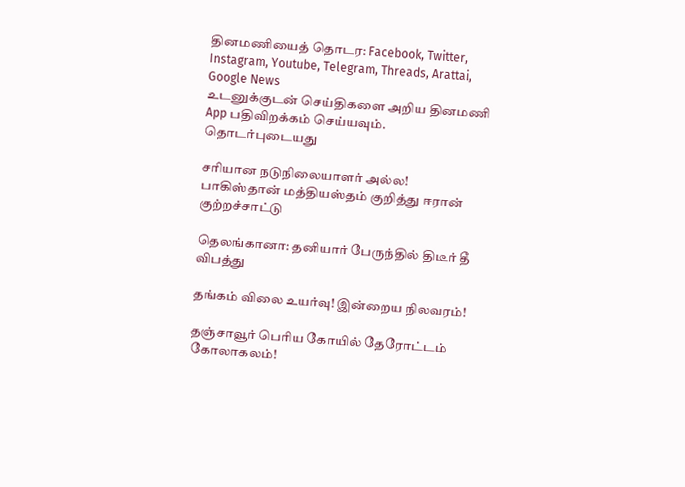தினமணியைத் தொடர: Facebook, Twitter, Instagram, Youtube, Telegram, Threads, Arattai, Google News
உடனுக்குடன் செய்திகளை அறிய தினமணி App பதிவிறக்கம் செய்யவும்.
தொடர்புடையது

சரியான நடுநிலையாளர் அல்ல! பாகிஸ்தான் மத்தியஸ்தம் குறித்து ஈரான் குற்றச்சாட்டு

தெலங்கானா: தனியார் பேருந்தில் திடீர் தீ விபத்து

தங்கம் விலை உயர்வு! இன்றைய நிலவரம்!

தஞ்சாவூர் பெரிய கோயில் தேரோட்டம் கோலாகலம்!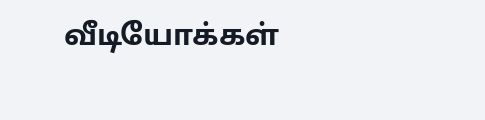வீடியோக்கள்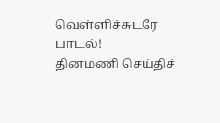வெள்ளிச்சுடரே பாடல்!
தினமணி செய்திச்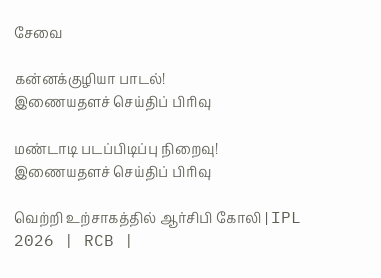சேவை

கன்னக்குழியா பாடல்!
இணையதளச் செய்திப் பிரிவு

மண்டாடி படப்பிடிப்பு நிறைவு!
இணையதளச் செய்திப் பிரிவு

வெற்றி உற்சாகத்தில் ஆர்சிபி கோலி | IPL 2026 | RCB |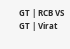GT | RCB VS GT | Virat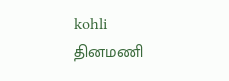kohli
தினமணி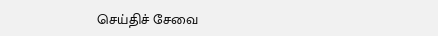செய்திச் சேவை